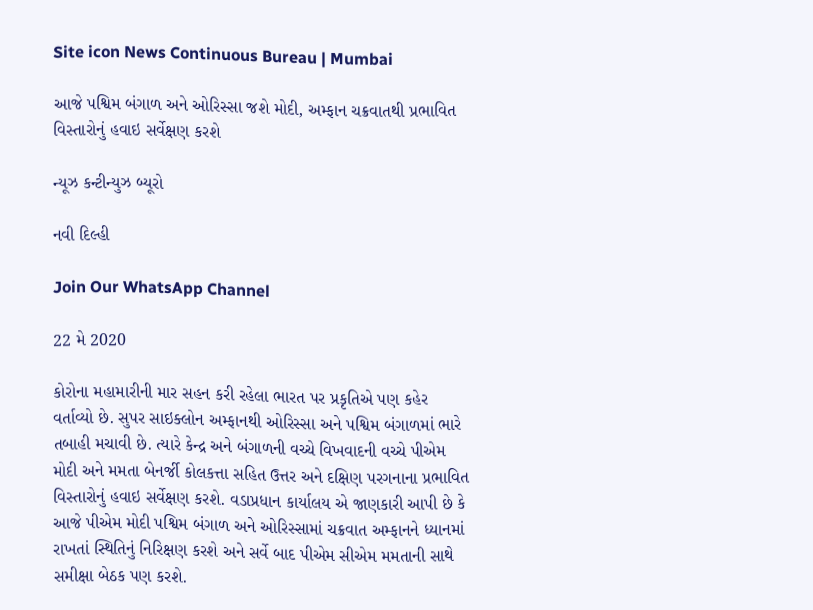Site icon News Continuous Bureau | Mumbai

આજે પશ્વિમ બંગાળ અને ઓરિસ્સા જશે મોદી, અમ્ફાન ચક્રવાતથી પ્રભાવિત વિસ્તારોનું હવાઇ સર્વેક્ષણ કરશે

ન્યૂઝ કન્ટીન્યુઝ બ્યૂરો

નવી દિલ્હી

Join Our WhatsApp Channel

22 મે 2020

કોરોના મહામારીની માર સહન કરી રહેલા ભારત પર પ્રકૃતિએ પણ કહેર વર્તાવ્યો છે. સુપર સાઇક્લોન અમ્ફાનથી ઓરિસ્સા અને પશ્વિમ બંગાળમાં ભારે તબાહી મચાવી છે. ત્યારે કેન્દ્ર અને બંગાળની વચ્ચે વિખવાદની વચ્ચે પીએમ મોદી અને મમતા બેનર્જી કોલકત્તા સહિત ઉત્તર અને દક્ષિણ પરગનાના પ્રભાવિત વિસ્તારોનું હવાઇ સર્વેક્ષણ કરશે. વડાપ્રધાન કાર્યાલય એ જાણકારી આપી છે કે આજે પીએમ મોદી પશ્વિમ બંગાળ અને ઓરિસ્સામાં ચક્રવાત અમ્ફાનને ધ્યાનમાં રાખતાં સ્થિતિનું નિરિક્ષણ કરશે અને સર્વે બાદ પીએમ સીએમ મમતાની સાથે સમીક્ષા બેઠક પણ કરશે.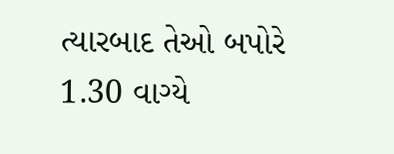ત્યારબાદ તેઓ બપોરે 1.30 વાગ્યે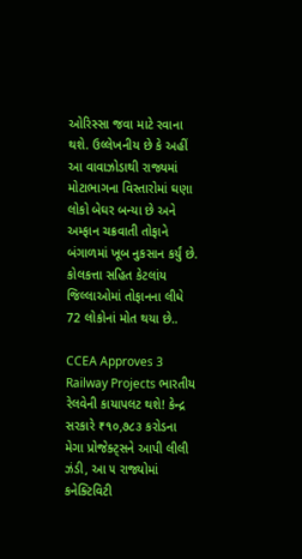ઓરિસ્સા જવા માટે રવાના થશે. ઉલ્લેખનીય છે કે અહીં આ વાવાઝોડાથી રાજ્યમાં મોટાભાગના વિસ્તારોમાં ઘણા લોકો બેઘર બન્યા છે અને અમ્ફાન ચક્રવાતી તોફાને બંગાળમાં ખૂબ નુકસાન કર્યું છે. કોલકત્તા સહિત કેટલાંય જિલ્લાઓમાં તોફાનના લીધે 72 લોકોનાં મોત થયા છે..

CCEA Approves 3 Railway Projects ભારતીય રેલવેની કાયાપલટ થશે! કેન્દ્ર સરકારે ₹૧૦,૭૮૩ કરોડના મેગા પ્રોજેક્ટ્સને આપી લીલી ઝંડી, આ ૫ રાજ્યોમાં કનેક્ટિવિટી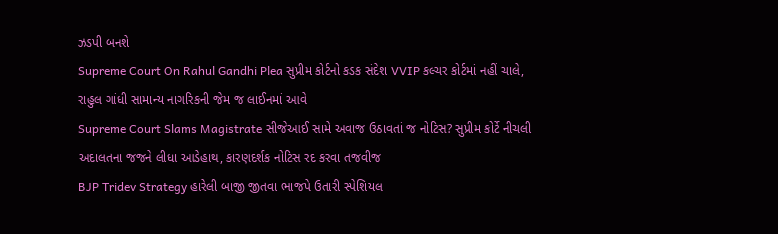ઝડપી બનશે
Supreme Court On Rahul Gandhi Plea સુપ્રીમ કોર્ટનો કડક સંદેશ VVIP કલ્ચર કોર્ટમાં નહીં ચાલે, રાહુલ ગાંધી સામાન્ય નાગરિકની જેમ જ લાઈનમાં આવે
Supreme Court Slams Magistrate સીજેઆઈ સામે અવાજ ઉઠાવતાં જ નોટિસ? સુપ્રીમ કોર્ટે નીચલી અદાલતના જજને લીધા આડેહાથ, કારણદર્શક નોટિસ રદ કરવા તજવીજ
BJP Tridev Strategy હારેલી બાજી જીતવા ભાજપે ઉતારી સ્પેશિયલ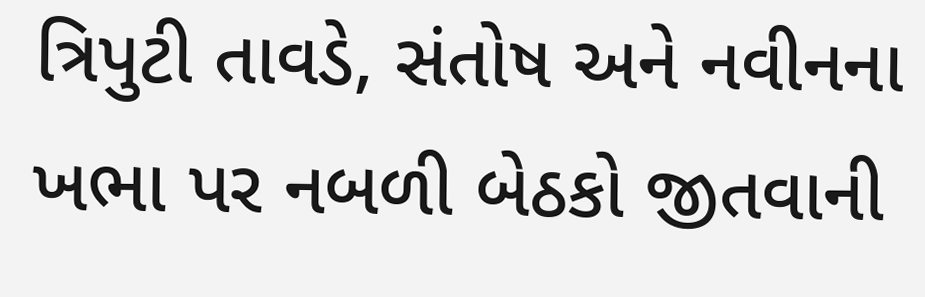ત્રિપુટી તાવડે, સંતોષ અને નવીનના ખભા પર નબળી બેઠકો જીતવાની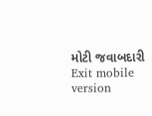મોટી જવાબદારી
Exit mobile version